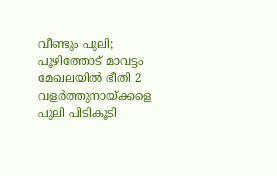വീണ്ടും പുലി; പൂഴിത്തോട് മാവട്ടം മേഖലയിൽ ഭീതി 2 വളർത്തുനായ്ക്കളെ പുലി പിടികൂടി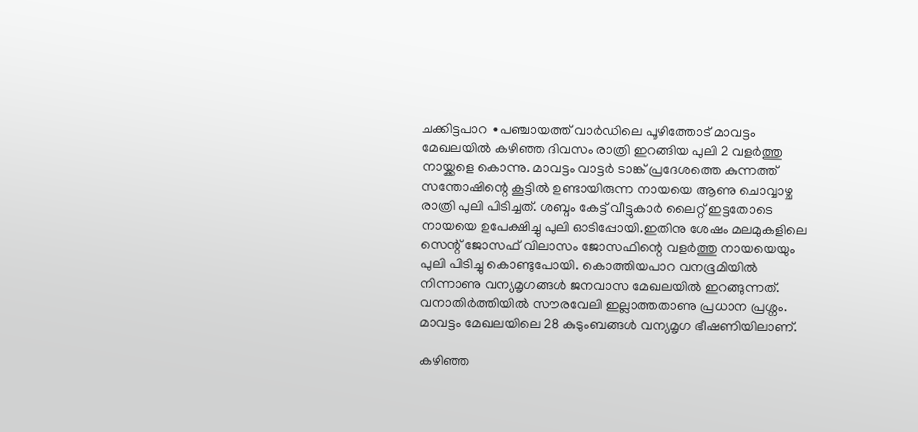ചക്കിട്ടപാറ ∙പഞ്ചായത്ത് വാർഡിലെ പൂഴിത്തോട് മാവട്ടം മേഖലയിൽ കഴിഞ്ഞ ദിവസം രാത്രി ഇറങ്ങിയ പുലി 2 വളർത്തു നായ്ക്കളെ കൊന്നു. മാവട്ടം വാട്ടർ ടാങ്ക് പ്രദേശത്തെ കുന്നത്ത് സന്തോഷിന്റെ കൂട്ടിൽ ഉണ്ടായിരുന്ന നായയെ ആണു ചൊവ്വാഴ്ച രാത്രി പുലി പിടിച്ചത്. ശബ്ദം കേട്ട് വീട്ടുകാർ ലൈറ്റ് ഇട്ടതോടെ നായയെ ഉപേക്ഷിച്ചു പുലി ഓടിപ്പോയി.ഇതിനു ശേഷം മലമുകളിലെ സെന്റ് ജോസഫ് വിലാസം ജോസഫിന്റെ വളർത്തു നായയെയും പുലി പിടിച്ചു കൊണ്ടുപോയി. കൊത്തിയപാറ വനഭൂമിയിൽ നിന്നാണു വന്യമൃഗങ്ങൾ ജനവാസ മേഖലയിൽ ഇറങ്ങുന്നത്. വനാതിർത്തിയിൽ സൗരവേലി ഇല്ലാത്തതാണു പ്രധാന പ്രശ്നം. മാവട്ടം മേഖലയിലെ 28 കുടുംബങ്ങൾ വന്യമൃഗ ഭീഷണിയിലാണ്.

കഴിഞ്ഞ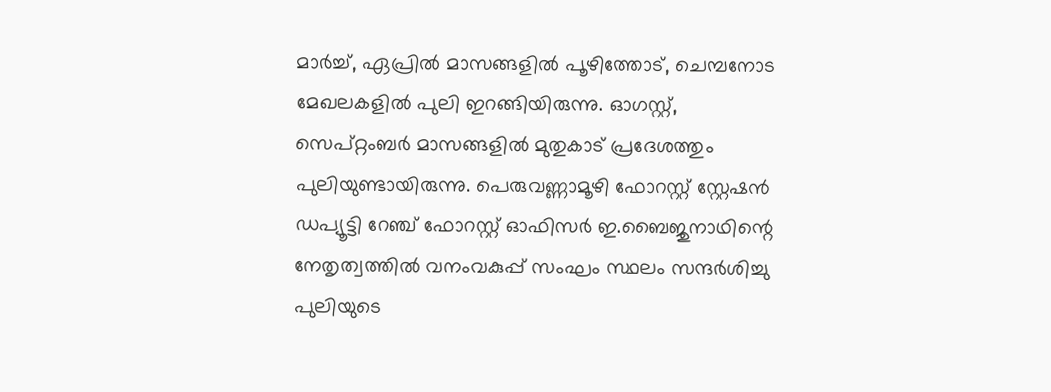മാർച്ച്, ഏപ്രിൽ മാസങ്ങളിൽ പൂഴിത്തോട്, ചെമ്പനോട മേഖലകളിൽ പുലി ഇറങ്ങിയിരുന്നു. ഓഗസ്റ്റ്, സെപ്റ്റംബർ മാസങ്ങളിൽ മുതുകാട് പ്രദേശത്തും പുലിയുണ്ടായിരുന്നു. പെരുവണ്ണാമൂഴി ഫോറസ്റ്റ് സ്റ്റേഷൻ ഡപ്യൂട്ടി റേഞ്ച് ഫോറസ്റ്റ് ഓഫിസർ ഇ.ബൈജുനാഥിന്റെ നേതൃത്വത്തിൽ വനംവകുപ്പ് സംഘം സ്ഥലം സന്ദർശിച്ചു പുലിയുടെ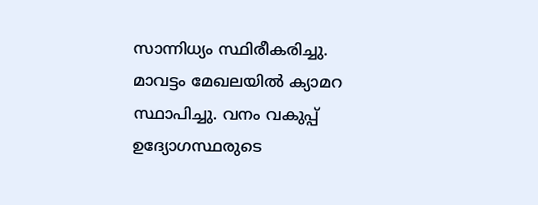സാന്നിധ്യം സ്ഥിരീകരിച്ചു. മാവട്ടം മേഖലയിൽ ക്യാമറ സ്ഥാപിച്ചു. വനം വകുപ്പ് ഉദ്യോഗസ്ഥരുടെ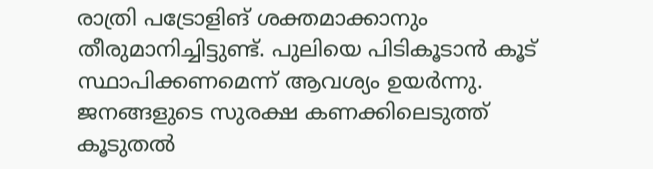രാത്രി പട്രോളിങ് ശക്തമാക്കാനും തീരുമാനിച്ചിട്ടുണ്ട്. പുലിയെ പിടികൂടാൻ കൂട് സ്ഥാപിക്കണമെന്ന് ആവശ്യം ഉയർന്നു. ജനങ്ങളുടെ സുരക്ഷ കണക്കിലെടുത്ത് കൂടുതൽ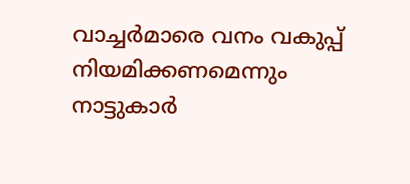വാച്ചർമാരെ വനം വകുപ്പ് നിയമിക്കണമെന്നും നാട്ടുകാർ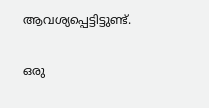ആവശ്യപ്പെട്ടിട്ടുണ്ട്.

ഒരു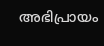അഭിപ്രായം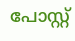പോസ്റ്റ്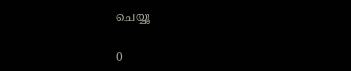ചെയ്യൂ

0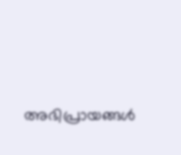അഭിപ്രായങ്ങള്‍